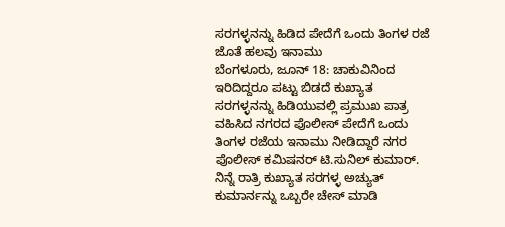ಸರಗಳ್ಳನನ್ನು ಹಿಡಿದ ಪೇದೆಗೆ ಒಂದು ತಿಂಗಳ ರಜೆ ಜೊತೆ ಹಲವು ಇನಾಮು
ಬೆಂಗಳೂರು, ಜೂನ್ 18: ಚಾಕುವಿನಿಂದ ಇರಿದಿದ್ದರೂ ಪಟ್ಟು ಬಿಡದೆ ಕುಖ್ಯಾತ ಸರಗಳ್ಳನನ್ನು ಹಿಡಿಯುವಲ್ಲಿ ಪ್ರಮುಖ ಪಾತ್ರ ವಹಿಸಿದ ನಗರದ ಪೊಲೀಸ್ ಪೇದೆಗೆ ಒಂದು ತಿಂಗಳ ರಜೆಯ ಇನಾಮು ನೀಡಿದ್ದಾರೆ ನಗರ ಪೊಲೀಸ್ ಕಮಿಷನರ್ ಟಿ.ಸುನಿಲ್ ಕುಮಾರ್.
ನಿನ್ನೆ ರಾತ್ರಿ ಕುಖ್ಯಾತ ಸರಗಳ್ಳ ಅಚ್ಯುತ್ ಕುಮಾರ್ನನ್ನು ಒಬ್ಬರೇ ಚೇಸ್ ಮಾಡಿ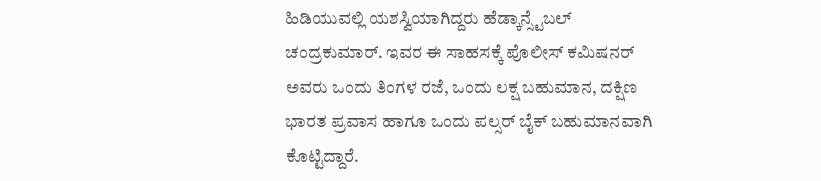ಹಿಡಿಯುವಲ್ಲಿ ಯಶಸ್ವಿಯಾಗಿದ್ದರು ಹೆಡ್ಕಾನ್ಸ್ಟೆಬಲ್ ಚಂದ್ರಕುಮಾರ್. ಇವರ ಈ ಸಾಹಸಕ್ಕೆ ಪೊಲೀಸ್ ಕಮಿಷನರ್ ಅವರು ಒಂದು ತಿಂಗಳ ರಜೆ, ಒಂದು ಲಕ್ಷ ಬಹುಮಾನ, ದಕ್ಷಿಣ ಭಾರತ ಪ್ರವಾಸ ಹಾಗೂ ಒಂದು ಪಲ್ಸರ್ ಬೈಕ್ ಬಹುಮಾನವಾಗಿ ಕೊಟ್ಟಿದ್ದಾರೆ.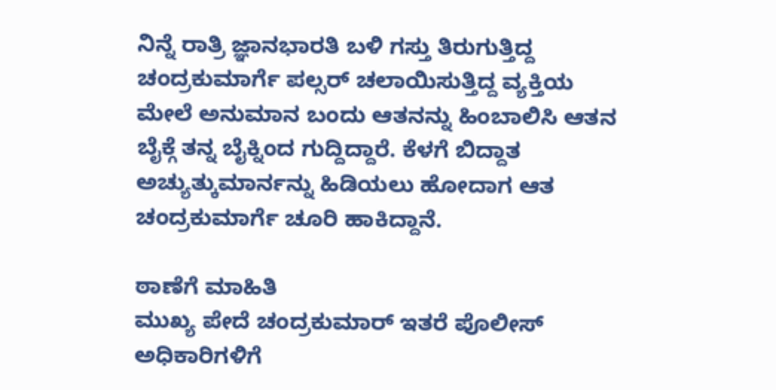ನಿನ್ನೆ ರಾತ್ರಿ ಜ್ಞಾನಭಾರತಿ ಬಳಿ ಗಸ್ತು ತಿರುಗುತ್ತಿದ್ದ ಚಂದ್ರಕುಮಾರ್ಗೆ ಪಲ್ಸರ್ ಚಲಾಯಿಸುತ್ತಿದ್ದ ವ್ಯಕ್ತಿಯ ಮೇಲೆ ಅನುಮಾನ ಬಂದು ಆತನನ್ನು ಹಿಂಬಾಲಿಸಿ ಆತನ ಬೈಕ್ಗೆ ತನ್ನ ಬೈಕ್ನಿಂದ ಗುದ್ದಿದ್ದಾರೆ. ಕೆಳಗೆ ಬಿದ್ದಾತ ಅಚ್ಯುತ್ಕುಮಾರ್ನನ್ನು ಹಿಡಿಯಲು ಹೋದಾಗ ಆತ ಚಂದ್ರಕುಮಾರ್ಗೆ ಚೂರಿ ಹಾಕಿದ್ದಾನೆ.

ಠಾಣೆಗೆ ಮಾಹಿತಿ
ಮುಖ್ಯ ಪೇದೆ ಚಂದ್ರಕುಮಾರ್ ಇತರೆ ಪೊಲೀಸ್ ಅಧಿಕಾರಿಗಳಿಗೆ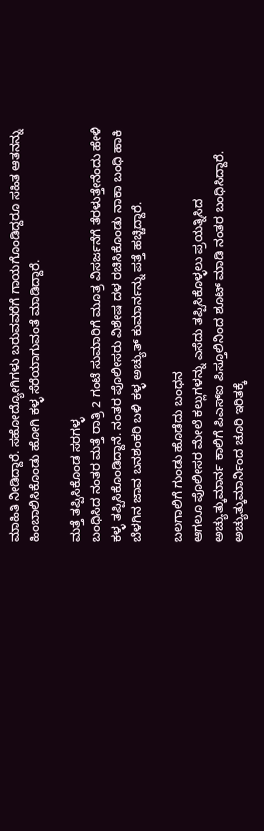ಮಾಹಿತಿ ನೀಡಿದ್ದಾರೆ. ಸಹೋದ್ಯೋಗಿಗಳು ಬರುವವರೆಗೆ ಗಾಯಗೊಂಡಿದ್ದರೂ ಸಹಿತ ಆತನನ್ನು ಹಿಂಬಾಲಿಸಿಕೊಂಡು ಹೋಗಿ ಕಳ್ಳ ಸೆರೆಯಾಗುವಂತೆ ಮಾಡಿದ್ದಾರೆ.

ಮತ್ತೆ ತಪ್ಪಿಸಿಕೊಂಡ ಸರಗಳ್ಳ
ಬಂಧಿಸಿದ ನಂತರ ಮತ್ತೆ ರಾತ್ರಿ 2 ಗಂಟೆ ಸುಮಾರಿಗೆ ಮೂತ್ರ ವಿಸರ್ಜನೆಗೆ ತೆರಳುತ್ತೇನೆಂದು ಹೇಳಿ ಕಳ್ಳ ತಪ್ಪಿಸಿಕೊಂಡಿದ್ದಾನೆ. ನಂತರ ಪೊಲೀಸರು ವಿಶೇಷ ದಳ ರಚಿಸಿಕೊಂಡು ನಾಕಾ ಬಂಧಿ ಹಾಕಿ ಬೆಳಗಿನ ಜಾವ ಬನಶಂಕರಿ ಬಳಿ ಕಳ್ಳ ಅಚ್ಯುತ್ ಕುಮಾರ್ನನ್ನು ಪತ್ತೆ ಹಚ್ಚಿದ್ದಾರೆ.

ಬಲಗಾಲಿಗೆ ಗುಂಡು ಹೊಡೆದು ಬಂಧನ
ಆಗಲೂ ಪೊಲೀಸರ ಮೇಲೆ ಕಲ್ಲುಗಳನ್ನು ಎಸೆದು ತಪ್ಪಿಸಿಕೊಳ್ಳಲು ಪ್ರಯತ್ನಿಸಿದ ಅಚ್ಯುತ್ಕುಮಾರ್ನ ಕಾಲಿಗೆ ಪಿಎಸ್ಐ ಪಿಸ್ತೂಲಿನಿಂದ ಶೂಟ್ ಮಾಡಿ ನಂತರ ಬಂಧಿಸಿದ್ದಾರೆ. ಅಚ್ಯುತ್ಕುಮಾರ್ನಿಂದ ಚೂರಿ ಇರಿತಕ್ಕೆ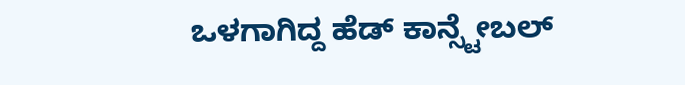ಒಳಗಾಗಿದ್ದ ಹೆಡ್ ಕಾನ್ಸ್ಟೇಬಲ್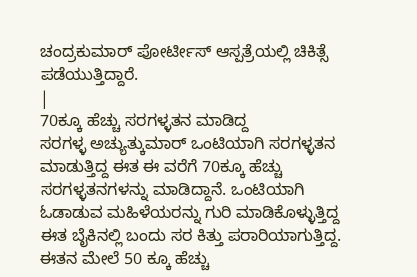ಚಂದ್ರಕುಮಾರ್ ಪೋರ್ಟೀಸ್ ಆಸ್ಪತ್ರೆಯಲ್ಲಿ ಚಿಕಿತ್ಸೆ ಪಡೆಯುತ್ತಿದ್ದಾರೆ.
|
70ಕ್ಕೂ ಹೆಚ್ಚು ಸರಗಳ್ಳತನ ಮಾಡಿದ್ದ
ಸರಗಳ್ಳ ಅಚ್ಯುತ್ಕುಮಾರ್ ಒಂಟಿಯಾಗಿ ಸರಗಳ್ಳತನ ಮಾಡುತ್ತಿದ್ದ ಈತ ಈ ವರೆಗೆ 70ಕ್ಕೂ ಹೆಚ್ಚು ಸರಗಳ್ಳತನಗಳನ್ನು ಮಾಡಿದ್ದಾನೆ. ಒಂಟಿಯಾಗಿ ಓಡಾಡುವ ಮಹಿಳೆಯರನ್ನು ಗುರಿ ಮಾಡಿಕೊಳ್ಳುತ್ತಿದ್ದ ಈತ ಬೈಕಿನಲ್ಲಿ ಬಂದು ಸರ ಕಿತ್ತು ಪರಾರಿಯಾಗುತ್ತಿದ್ದ. ಈತನ ಮೇಲೆ 50 ಕ್ಕೂ ಹೆಚ್ಚು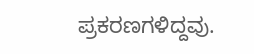ಪ್ರಕರಣಗಳಿದ್ದವು.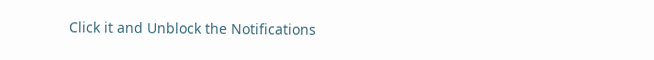Click it and Unblock the Notifications